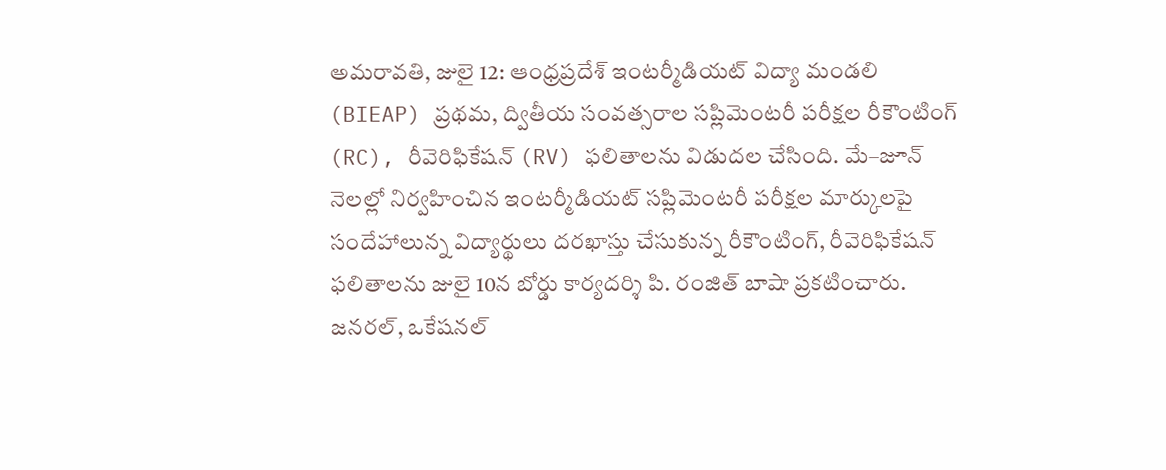అమరావతి, జులై 12: ఆంధ్రప్రదేశ్ ఇంటర్మీడియట్ విద్యా మండలి (BIEAP) ప్రథమ, ద్వితీయ సంవత్సరాల సప్లిమెంటరీ పరీక్షల రీకౌంటింగ్ (RC), రీవెరిఫికేషన్ (RV) ఫలితాలను విడుదల చేసింది. మే–జూన్ నెలల్లో నిర్వహించిన ఇంటర్మీడియట్ సప్లిమెంటరీ పరీక్షల మార్కులపై సందేహాలున్న విద్యార్థులు దరఖాస్తు చేసుకున్న రీకౌంటింగ్, రీవెరిఫికేషన్ ఫలితాలను జులై 10న బోర్డు కార్యదర్శి పి. రంజిత్ బాషా ప్రకటించారు.
జనరల్, ఒకేషనల్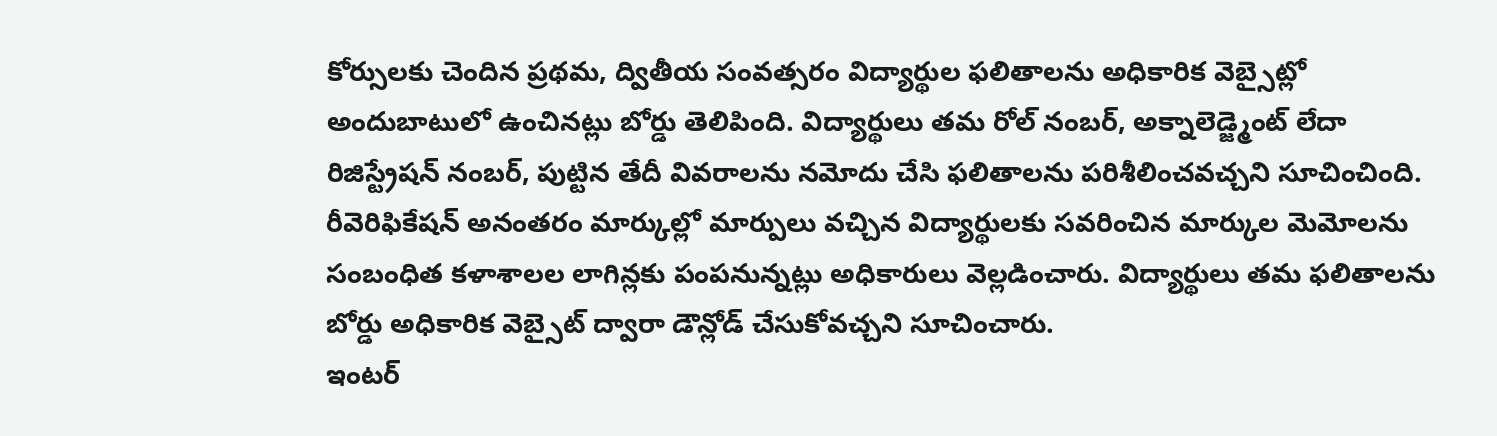కోర్సులకు చెందిన ప్రథమ, ద్వితీయ సంవత్సరం విద్యార్థుల ఫలితాలను అధికారిక వెబ్సైట్లో అందుబాటులో ఉంచినట్లు బోర్డు తెలిపింది. విద్యార్థులు తమ రోల్ నంబర్, అక్నాలెడ్జ్మెంట్ లేదా రిజిస్ట్రేషన్ నంబర్, పుట్టిన తేదీ వివరాలను నమోదు చేసి ఫలితాలను పరిశీలించవచ్చని సూచించింది. రీవెరిఫికేషన్ అనంతరం మార్కుల్లో మార్పులు వచ్చిన విద్యార్థులకు సవరించిన మార్కుల మెమోలను సంబంధిత కళాశాలల లాగిన్లకు పంపనున్నట్లు అధికారులు వెల్లడించారు. విద్యార్థులు తమ ఫలితాలను బోర్డు అధికారిక వెబ్సైట్ ద్వారా డౌన్లోడ్ చేసుకోవచ్చని సూచించారు.
ఇంటర్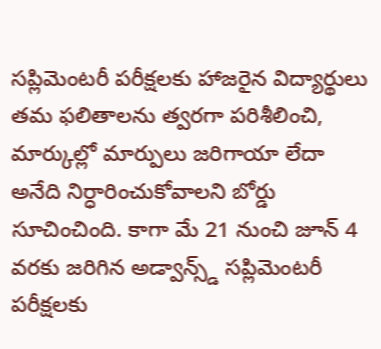సప్లిమెంటరీ పరీక్షలకు హాజరైన విద్యార్థులు తమ ఫలితాలను త్వరగా పరిశీలించి, మార్కుల్లో మార్పులు జరిగాయా లేదా అనేది నిర్ధారించుకోవాలని బోర్డు సూచించింది. కాగా మే 21 నుంచి జూన్ 4 వరకు జరిగిన అడ్వాన్స్డ్ సప్లిమెంటరీ పరీక్షలకు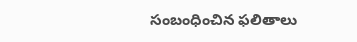సంబంధించిన ఫలితాలు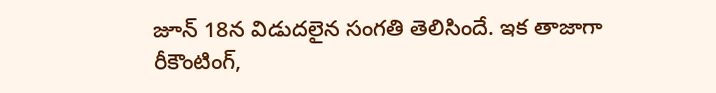జూన్ 18న విడుదలైన సంగతి తెలిసిందే. ఇక తాజాగా రీకౌంటింగ్,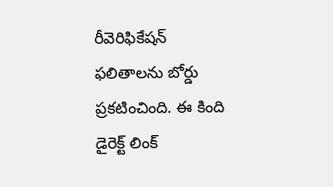రీవెరిఫికేషన్ ఫలితాలను బోర్డు ప్రకటించింది. ఈ కింది డైరెక్ట్ లింక్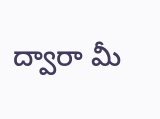ద్వారా మీ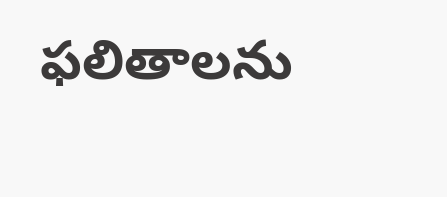ఫలితాలను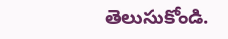తెలుసుకోండి.